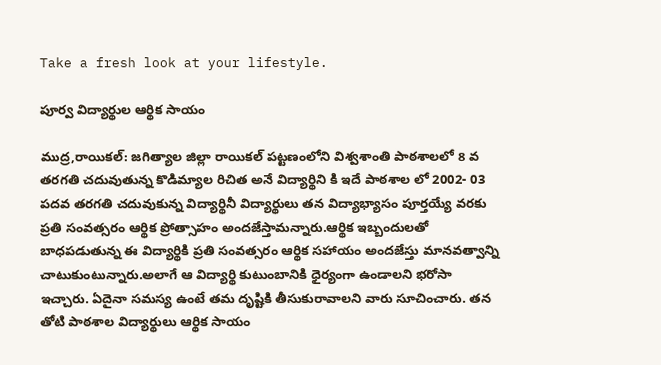Take a fresh look at your lifestyle.

పూర్వ విద్యార్థుల ఆర్థిక సాయం

ముద్ర,రాయికల్: జగిత్యాల జిల్లా రాయికల్ పట్టణంలోని విశ్వశాంతి పాఠశాలలో 8 వ తరగతి చదువుతున్న కొడిమ్యాల రిచిత అనే విద్యార్థిని కి ఇదే పాఠశాల లో 2002- 03 పదవ తరగతి చదువుకున్న విద్యార్థినీ విద్యార్థులు తన విద్యాభ్యాసం పూర్తయ్యే వరకు ప్రతి సంవత్సరం ఆర్థిక ప్రోత్సాహం అందజేస్తామన్నారు.ఆర్థిక ఇబ్బందులతో బాధపడుతున్న ఈ విద్యార్థికి ప్రతి సంవత్సరం ఆర్థిక సహాయం అందజేస్తు మానవత్వాన్ని చాటుకుంటున్నారు.అలాగే ఆ విద్యార్థి కుటుంబానికి ధైర్యంగా ఉండాలని భరోసా ఇచ్చారు. ఏదైనా సమస్య ఉంటే తమ దృష్టికి తీసుకురావాలని వారు సూచించారు. తన తోటి పాఠశాల విద్యార్థులు ఆర్థిక సాయం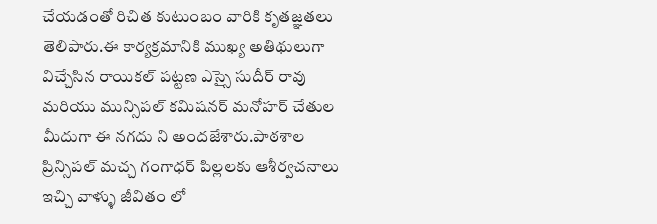చేయడంతో రిచిత కుటుంబం వారికి కృతజ్ఞతలు తెలిపారు.ఈ కార్యక్రమానికి ముఖ్య అతిథులుగా విచ్చేసిన రాయికల్ పట్టణ ఎస్సై సుదీర్ రావు మరియు మున్సిపల్ కమిషనర్ మనోహర్ చేతుల మీదుగా ఈ నగదు ని అందజేశారు.పాఠశాల ప్రిన్సిపల్ మచ్చ గంగాధర్ పిల్లలకు ఆశీర్వచనాలు ఇచ్చి వాళ్ళు జీవితం లో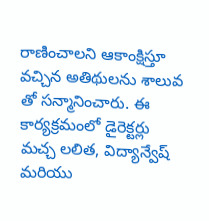రాణించాలని ఆకాంక్షిస్తూ వచ్చిన అతిథులను శాలువ తో సన్మానించారు. ఈ కార్యక్రమంలో డైరెక్టర్లు మచ్చ లలిత, విద్యాన్వేష్ మరియు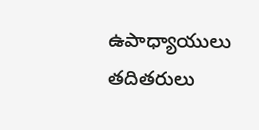ఉపాధ్యాయులు తదితరులు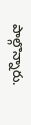పాల్గొన్నారు.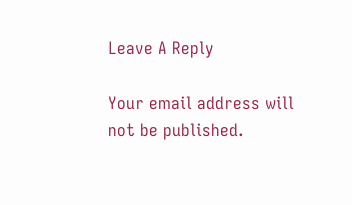Leave A Reply

Your email address will not be published.